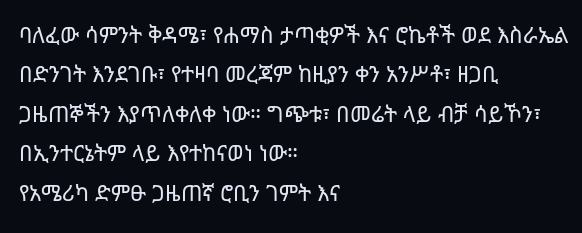ባለፈው ሳምንት ቅዳሜ፣ የሐማስ ታጣቂዎች እና ሮኬቶች ወደ እስራኤል በድንገት እንደገቡ፣ የተዛባ መረጃም ከዚያን ቀን አንሥቶ፣ ዘጋቢ ጋዜጠኞችን እያጥለቀለቀ ነው። ግጭቱ፣ በመሬት ላይ ብቻ ሳይኾን፣ በኢንተርኔትም ላይ እየተከናወነ ነው።
የአሜሪካ ድምፁ ጋዜጠኛ ሮቢን ገምት እና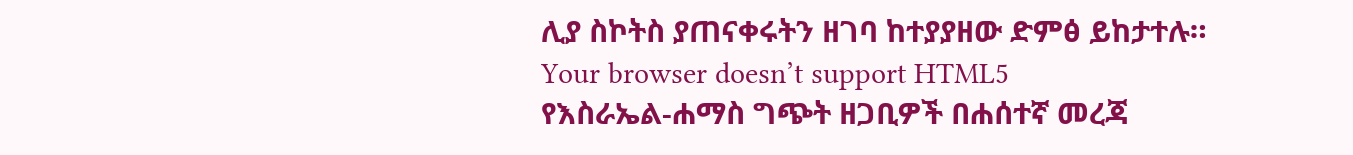ሊያ ስኮትስ ያጠናቀሩትን ዘገባ ከተያያዘው ድምፅ ይከታተሉ።
Your browser doesn’t support HTML5
የእስራኤል-ሐማስ ግጭት ዘጋቢዎች በሐሰተኛ መረጃ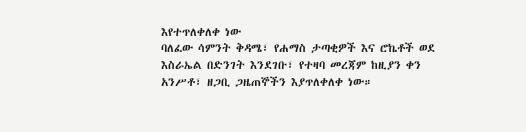እየተጥለቀለቀ ነው
ባለፈው ሳምንት ቅዳሜ፣ የሐማስ ታጣቂዎች እና ሮኬቶች ወደ እስራኤል በድንገት እንደገቡ፣ የተዛባ መረጃም ከዚያን ቀን አንሥቶ፣ ዘጋቢ ጋዜጠኞችን እያጥለቀለቀ ነው።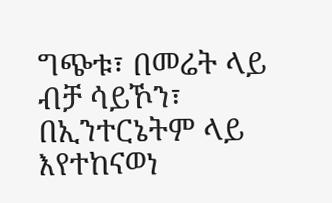ግጭቱ፣ በመሬት ላይ ብቻ ሳይኾን፣ በኢንተርኔትም ላይ እየተከናወነ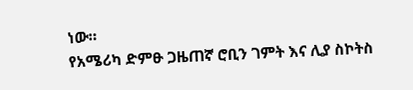ነው።
የአሜሪካ ድምፁ ጋዜጠኛ ሮቢን ገምት እና ሊያ ስኮትስ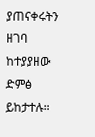ያጠናቀሩትን ዘገባ ከተያያዘው ድምፅ ይከታተሉ።